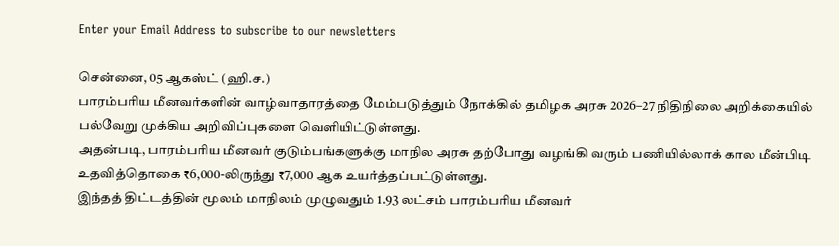Enter your Email Address to subscribe to our newsletters

சென்னை, 05 ஆகஸ்ட் (ஹி.ச.)
பாரம்பரிய மீனவர்களின் வாழ்வாதாரத்தை மேம்படுத்தும் நோக்கில் தமிழக அரசு 2026–27 நிதிநிலை அறிக்கையில் பல்வேறு முக்கிய அறிவிப்புகளை வெளியிட்டுள்ளது.
அதன்படி, பாரம்பரிய மீனவர் குடும்பங்களுக்கு மாநில அரசு தற்போது வழங்கி வரும் பணியில்லாக் கால மீன்பிடி உதவித்தொகை ₹6,000-லிருந்து ₹7,000 ஆக உயர்த்தப்பட்டுள்ளது.
இந்தத் திட்டத்தின் மூலம் மாநிலம் முழுவதும் 1.93 லட்சம் பாரம்பரிய மீனவர்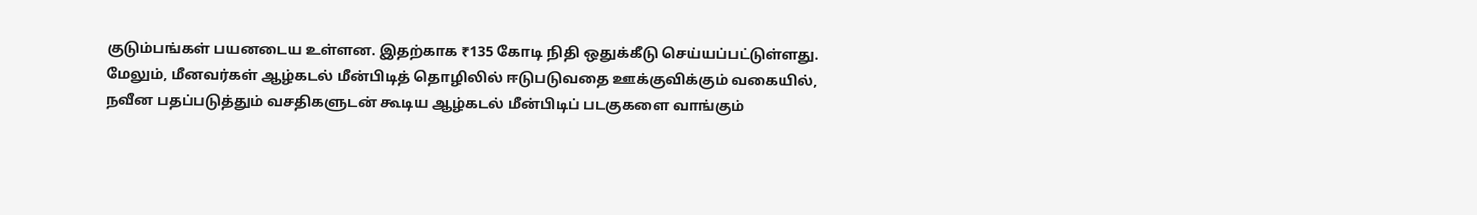குடும்பங்கள் பயனடைய உள்ளன. இதற்காக ₹135 கோடி நிதி ஒதுக்கீடு செய்யப்பட்டுள்ளது.
மேலும், மீனவர்கள் ஆழ்கடல் மீன்பிடித் தொழிலில் ஈடுபடுவதை ஊக்குவிக்கும் வகையில், நவீன பதப்படுத்தும் வசதிகளுடன் கூடிய ஆழ்கடல் மீன்பிடிப் படகுகளை வாங்கும்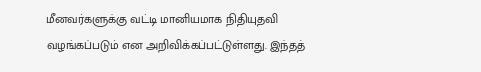மீனவர்களுக்கு வட்டி மானியமாக நிதியுதவி வழங்கப்படும் என அறிவிக்கப்பட்டுள்ளது. இந்தத்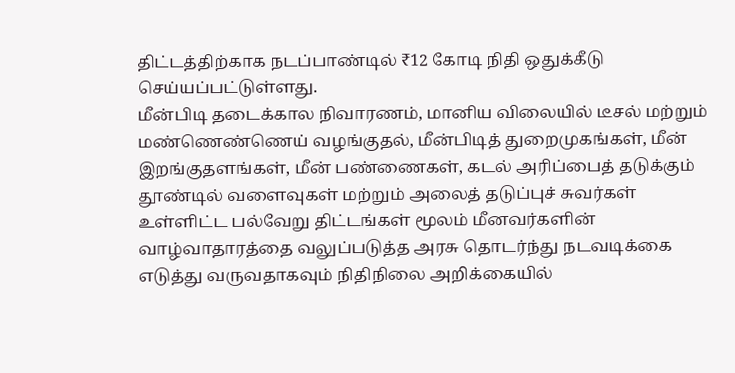திட்டத்திற்காக நடப்பாண்டில் ₹12 கோடி நிதி ஒதுக்கீடு செய்யப்பட்டுள்ளது.
மீன்பிடி தடைக்கால நிவாரணம், மானிய விலையில் டீசல் மற்றும் மண்ணெண்ணெய் வழங்குதல், மீன்பிடித் துறைமுகங்கள், மீன் இறங்குதளங்கள், மீன் பண்ணைகள், கடல் அரிப்பைத் தடுக்கும் தூண்டில் வளைவுகள் மற்றும் அலைத் தடுப்புச் சுவர்கள் உள்ளிட்ட பல்வேறு திட்டங்கள் மூலம் மீனவர்களின் வாழ்வாதாரத்தை வலுப்படுத்த அரசு தொடர்ந்து நடவடிக்கை எடுத்து வருவதாகவும் நிதிநிலை அறிக்கையில்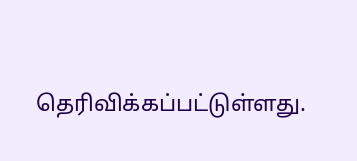தெரிவிக்கப்பட்டுள்ளது.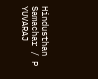Hindusthan Samachar / P YUVARAJ